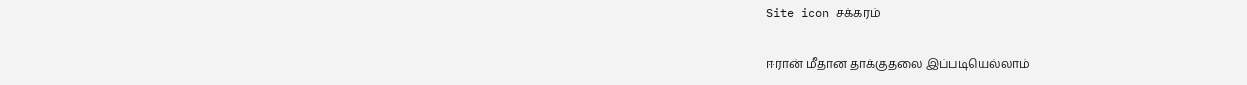Site icon சக்கரம்

ஈரான் மீதான தாக்குதலை இப்படியெல்லாம்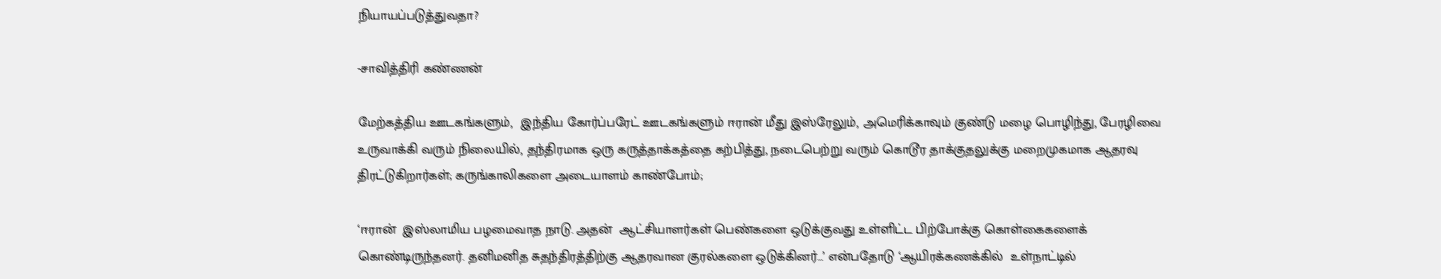நியாயப்படுத்துவதா?

-சாவித்திரி கண்ணன்

மேற்கத்திய ஊடகங்களும்,  இந்திய கோர்ப்பரேட் ஊடகங்களும் ஈரான் மீது இஸ்ரேலும், அமெரிக்காவும் குண்டு மழை பொழிந்து, பேரழிவை உருவாக்கி வரும் நிலையில், தந்திரமாக ஒரு கருத்தாக்கத்தை கற்பித்து, நடைபெற்று வரும் கொடூர தாக்குதலுக்கு மறைமுகமாக ஆதரவு திரட்டுகிறார்கள்; கருங்காலிகளை அடையாளம் காண்போம்;

‘ஈரான்  இஸ்லாமிய பழமைவாத நாடு. அதன்  ஆட்சியாளர்கள் பெண்களை ஒடுக்குவது உள்ளிட்ட பிற்போக்கு கொள்கைகளைக் கொண்டிருந்தனர். தனிமனித சுதந்திரத்திற்கு ஆதரவான குரல்களை ஒடுக்கினர்…’ என்பதோடு ‘ஆயிரக்கணக்கில்  உள்நாட்டில்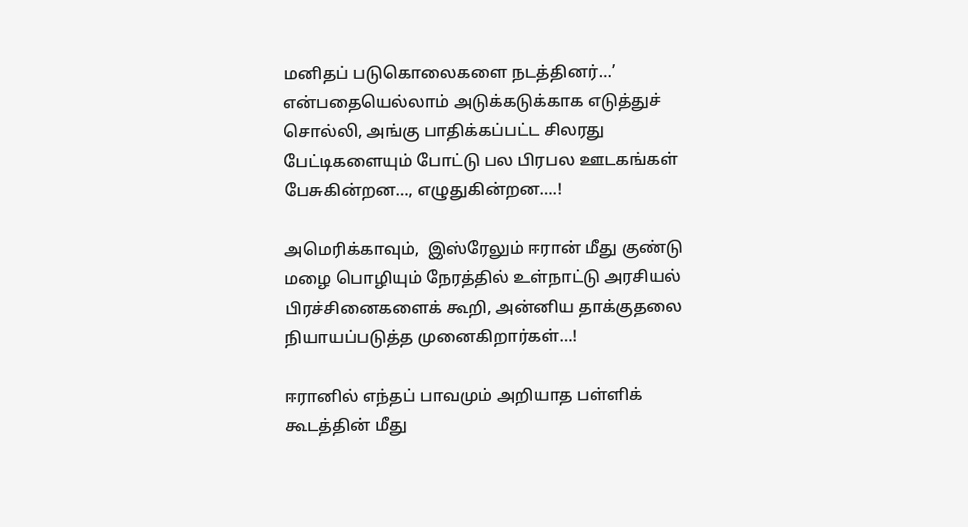மனிதப் படுகொலைகளை நடத்தினர்…’ என்பதையெல்லாம் அடுக்கடுக்காக எடுத்துச் சொல்லி, அங்கு பாதிக்கப்பட்ட சிலரது பேட்டிகளையும் போட்டு பல பிரபல ஊடகங்கள் பேசுகின்றன…, எழுதுகின்றன….!

அமெரிக்காவும்,  இஸ்ரேலும் ஈரான் மீது குண்டு மழை பொழியும் நேரத்தில் உள்நாட்டு அரசியல்  பிரச்சினைகளைக் கூறி, அன்னிய தாக்குதலை நியாயப்படுத்த முனைகிறார்கள்…!

ஈரானில் எந்தப் பாவமும் அறியாத பள்ளிக் கூடத்தின் மீது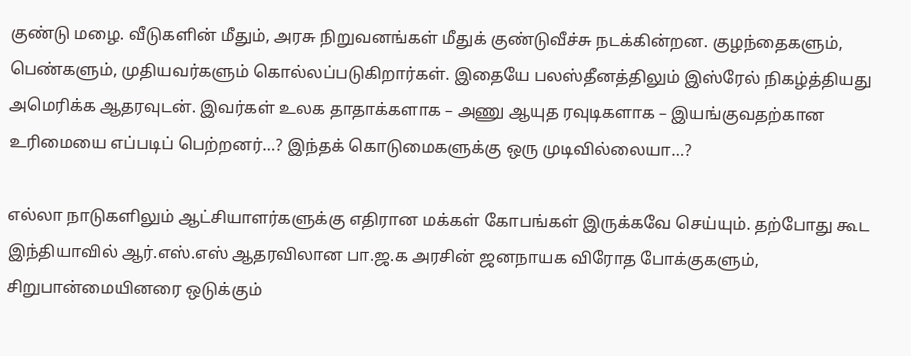குண்டு மழை. வீடுகளின் மீதும், அரசு நிறுவனங்கள் மீதுக் குண்டுவீச்சு நடக்கின்றன. குழந்தைகளும், பெண்களும், முதியவர்களும் கொல்லப்படுகிறார்கள். இதையே பலஸ்தீனத்திலும் இஸ்ரேல் நிகழ்த்தியது அமெரிக்க ஆதரவுடன். இவர்கள் உலக தாதாக்களாக – அணு ஆயுத ரவுடிகளாக – இயங்குவதற்கான உரிமையை எப்படிப் பெற்றனர்…? இந்தக் கொடுமைகளுக்கு ஒரு முடிவில்லையா…?

எல்லா நாடுகளிலும் ஆட்சியாளர்களுக்கு எதிரான மக்கள் கோபங்கள் இருக்கவே செய்யும். தற்போது கூட இந்தியாவில் ஆர்.எஸ்.எஸ் ஆதரவிலான பா.ஜ.க அரசின் ஜனநாயக விரோத போக்குகளும், சிறுபான்மையினரை ஒடுக்கும்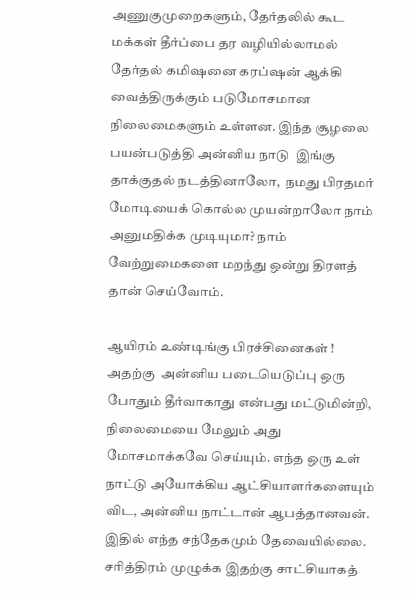அணுகுமுறைகளும், தேர்தலில் கூட மக்கள் தீர்ப்பை தர வழியில்லாமல் தேர்தல் கமிஷனை கரப்ஷன் ஆக்கி வைத்திருக்கும் படுமோசமான நிலைமைகளும் உள்ளன. இந்த சூழலை பயன்படுத்தி அன்னிய நாடு  இங்கு தாக்குதல் நடத்தினாலோ,  நமது பிரதமர் மோடியைக் கொல்ல முயன்றாலோ நாம் அனுமதிக்க முடியுமா? நாம் வேற்றுமைகளை மறந்து ஒன்று திரளத் தான் செய்வோம்.

ஆயிரம் உண்டிங்கு பிரச்சினைகள் ! அதற்கு  அன்னிய படையெடுப்பு ஒரு போதும் தீர்வாகாது என்பது மட்டுமின்றி, நிலைமையை மேலும் அது மோசமாக்கவே செய்யும். எந்த ஒரு உள் நாட்டு அயோக்கிய ஆட்சியாளர்களையும் விட, அன்னிய நாட்டான் ஆபத்தானவன். இதில் எந்த சந்தேகமும் தேவையில்லை. சரித்திரம் முழுக்க இதற்கு சாட்சியாகத்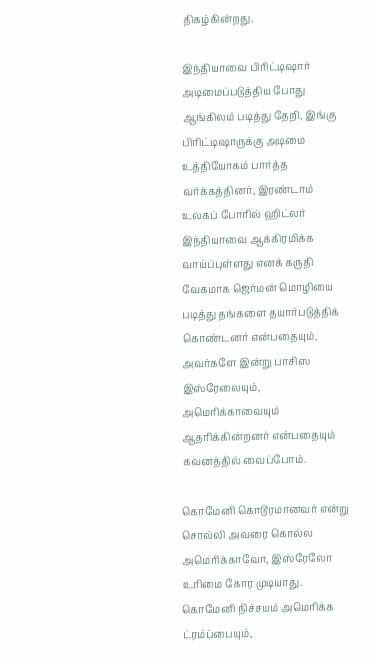திகழ்கின்றது.

இந்தியாவை பிரிட்டிஷார் அடிமைப்படுத்திய போது ஆங்கிலம் படித்து தேறி, இங்கு பிரிட்டிஷாருக்கு அடிமை உத்தியோகம் பார்த்த வர்க்கத்தினர், இரண்டாம் உலகப் போரில் ஹிட்லர் இந்தியாவை ஆக்கிரமிக்க வாய்ப்புள்ளது எனக் கருதி வேகமாக ஜெர்மன் மொழியை படித்து தங்களை தயார்படுத்திக் கொண்டனர் என்பதையும், அவர்களே இன்று பாசிஸ இஸ்ரேலையும், அமெரிக்காவையும் ஆதரிக்கின்றனர் என்பதையும் கவனத்தில் வைப்போம்.

கொமேனி கொடூரமானவர் என்று சொல்லி அவரை கொல்ல அமெரிக்காவோ, இஸ்ரேலோ உரிமை கோர முடியாது.  கொமேனி நிச்சயம் அமெரிக்க ட்ரம்ப்பையும்,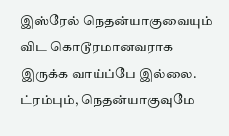இஸ்ரேல் நெதன்யாகுவையும் விட கொடூரமானவராக இருக்க வாய்ப்பே இல்லை. ட்ரம்பும், நெதன்யாகுவுமே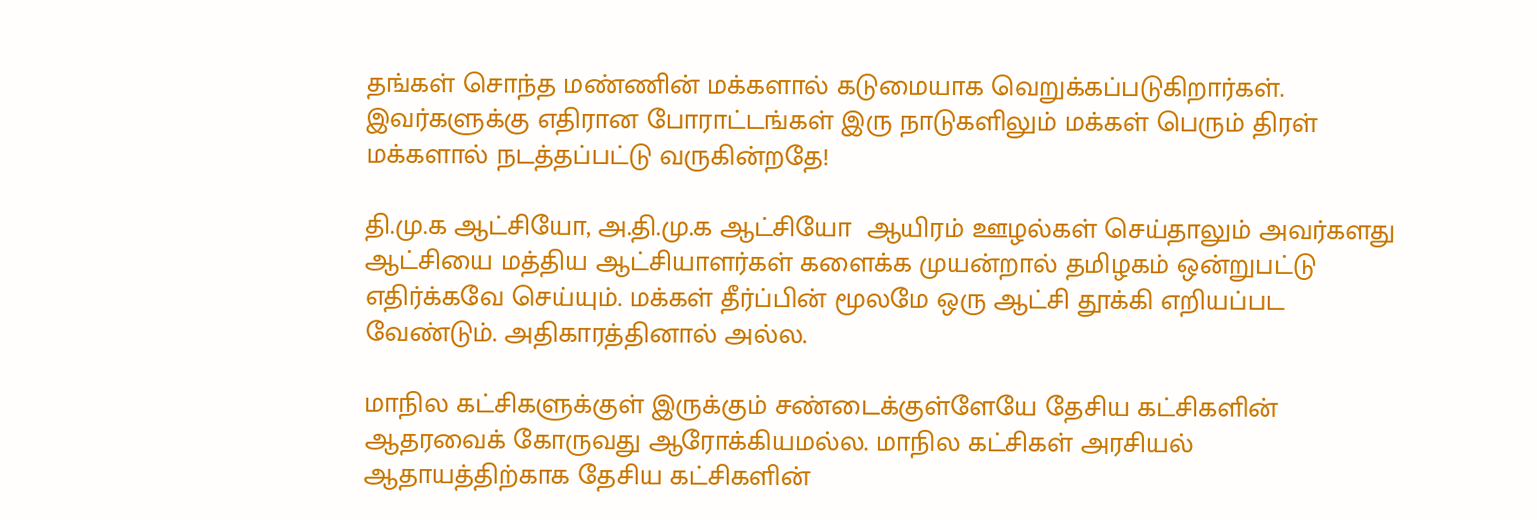தங்கள் சொந்த மண்ணின் மக்களால் கடுமையாக வெறுக்கப்படுகிறார்கள். இவர்களுக்கு எதிரான போராட்டங்கள் இரு நாடுகளிலும் மக்கள் பெரும் திரள் மக்களால் நடத்தப்பட்டு வருகின்றதே!

தி.மு.க ஆட்சியோ, அ.தி.மு.க ஆட்சியோ  ஆயிரம் ஊழல்கள் செய்தாலும் அவர்களது ஆட்சியை மத்திய ஆட்சியாளர்கள் களைக்க முயன்றால் தமிழகம் ஒன்றுபட்டு எதிர்க்கவே செய்யும். மக்கள் தீர்ப்பின் மூலமே ஒரு ஆட்சி தூக்கி எறியப்பட வேண்டும். அதிகாரத்தினால் அல்ல.

மாநில கட்சிகளுக்குள் இருக்கும் சண்டைக்குள்ளேயே தேசிய கட்சிகளின் ஆதரவைக் கோருவது ஆரோக்கியமல்ல. மாநில கட்சிகள் அரசியல் ஆதாயத்திற்காக தேசிய கட்சிகளின்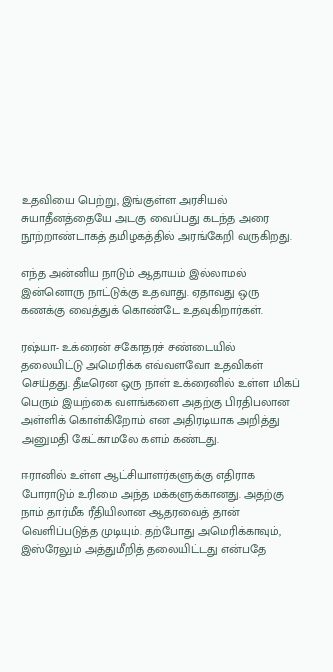உதவியை பெற்று, இங்குள்ள அரசியல் சுயாதீனத்தையே அடகு வைப்பது கடந்த அரை நூற்றாண்டாகத் தமிழகத்தில் அரங்கேறி வருகிறது.

எந்த அன்னிய நாடும் ஆதாயம் இல்லாமல் இன்னொரு நாட்டுக்கு உதவாது. ஏதாவது ஒரு கணக்கு வைத்துக் கொண்டே உதவுகிறார்கள்.

ரஷ்யா- உக்ரைன் சகோதரச் சண்டையில் தலையிட்டு அமெரிக்க எவ்வளவோ உதவிகள் செய்தது. தீடீரென ஒரு நாள் உக்ரைனில் உள்ள மிகப் பெரும் இயற்கை வளங்களை அதற்கு பிரதிபலான அள்ளிக் கொள்கிறோம் என அதிரடியாக அறித்து அனுமதி கேட்காமலே களம் கண்டது.

ஈரானில் உள்ள ஆட்சியாளர்களுக்கு எதிராக போராடும் உரிமை அந்த மக்களுக்கானது. அதற்கு நாம் தார்மீக ரீதியிலான ஆதரவைத் தான் வெளிப்படுத்த முடியும். தற்போது அமெரிக்காவும், இஸ்ரேலும் அத்துமீறித் தலையிட்டது என்பதே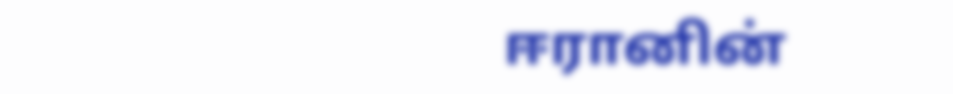ஈரானின்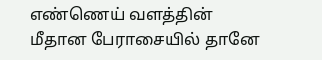எண்ணெய் வளத்தின் மீதான பேராசையில் தானே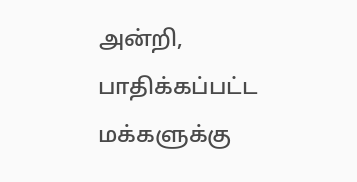அன்றி, பாதிக்கப்பட்ட மக்களுக்கு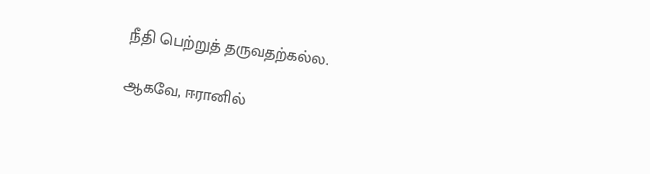நீதி பெற்றுத் தருவதற்கல்ல.

ஆகவே, ஈரானில்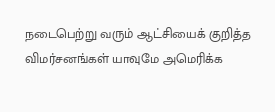நடைபெற்று வரும் ஆட்சியைக் குறித்த விமர்சனங்கள் யாவுமே அமெரிக்க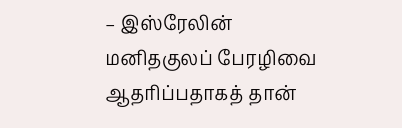– இஸ்ரேலின் மனிதகுலப் பேரழிவை ஆதரிப்பதாகத் தான்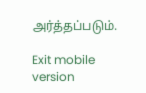அர்த்தப்படும்.

Exit mobile version